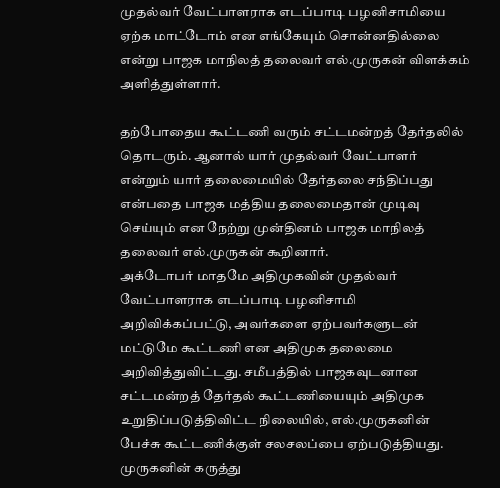முதல்வர் வேட்பாளராக எடப்பாடி பழனிசாமியை ஏற்க மாட்டோம் என எங்கேயும் சொன்னதில்லை என்று பாஜக மாநிலத் தலைவர் எல்.முருகன் விளக்கம் அளித்துள்ளார்.

தற்போதைய கூட்டணி வரும் சட்டமன்றத் தேர்தலில் தொடரும். ஆனால் யார் முதல்வர் வேட்பாளர் என்றும் யார் தலைமையில் தேர்தலை சந்திப்பது என்பதை பாஜக மத்திய தலைமைதான் முடிவு செய்யும் என நேற்று முன்தினம் பாஜக மாநிலத் தலைவர் எல்.முருகன் கூறினார்.
அக்டோபர் மாதமே அதிமுகவின் முதல்வர் வேட்பாளராக எடப்பாடி பழனிசாமி அறிவிக்கப்பட்டு, அவர்களை ஏற்பவர்களுடன் மட்டுமே கூட்டணி என அதிமுக தலைமை அறிவித்துவிட்டது. சமீபத்தில் பாஜகவுடனான சட்டமன்றத் தேர்தல் கூட்டணியையும் அதிமுக உறுதிப்படுத்திவிட்ட நிலையில், எல்.முருகனின் பேச்சு கூட்டணிக்குள் சலசலப்பை ஏற்படுத்தியது.
முருகனின் கருத்து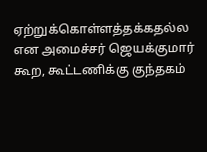ஏற்றுக்கொள்ளத்தக்கதல்ல என அமைச்சர் ஜெயக்குமார் கூற, கூட்டணிக்கு குந்தகம்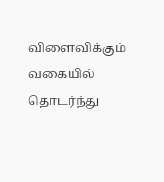விளைவிக்கும் வகையில் தொடர்ந்து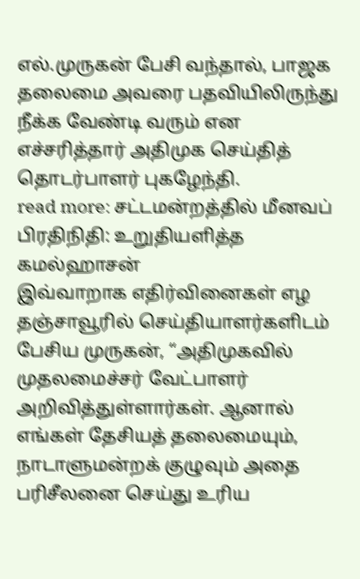எல்.முருகன் பேசி வந்தால், பாஜக தலைமை அவரை பதவியிலிருந்து நீக்க வேண்டி வரும் என எச்சரித்தார் அதிமுக செய்தித் தொடர்பாளர் புகழேந்தி.
read more: சட்டமன்றத்தில் மீனவப் பிரதிநிதி: உறுதியளித்த கமல்ஹாசன்
இவ்வாறாக எதிர்வினைகள் எழ தஞ்சாவூரில் செய்தியாளர்களிடம் பேசிய முருகன், “அதிமுகவில் முதலமைச்சர் வேட்பாளர் அறிவித்துள்ளார்கள். ஆனால் எங்கள் தேசியத் தலைமையும், நாடாளுமன்றக் குழுவும் அதை பரிசீலனை செய்து உரிய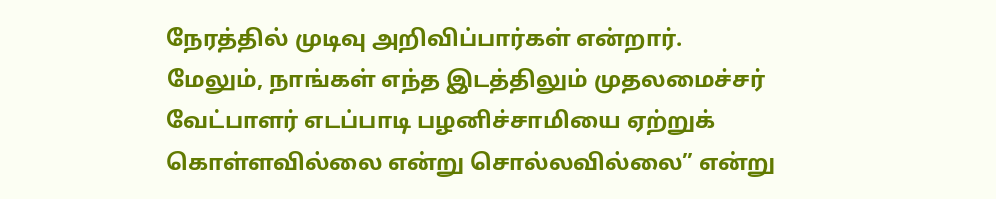நேரத்தில் முடிவு அறிவிப்பார்கள் என்றார். மேலும், நாங்கள் எந்த இடத்திலும் முதலமைச்சர் வேட்பாளர் எடப்பாடி பழனிச்சாமியை ஏற்றுக் கொள்ளவில்லை என்று சொல்லவில்லை” என்று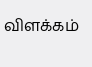விளக்கம்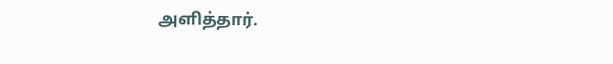அளித்தார்.